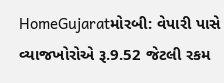HomeGujaratમોરબી: વેપારી પાસે વ્યાજખોરોએ રૂ.9.52 જેટલી રકમ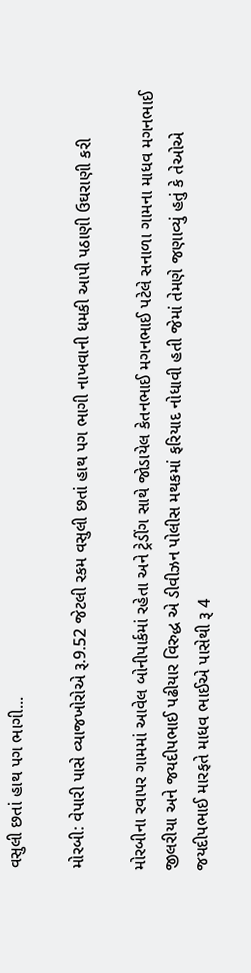વસુલી છતાં હાથ પગ ભાગી...

મોરબી: વેપારી પાસે વ્યાજખોરોએ રૂ.9.52 જેટલી રકમ વસુલી છતાં હાથ પગ ભાગી નાખવાની ધમકી આપી પઠાણી ઉઘરાણી કરી

મોરબીના રવાપર ગામમાં આવેલ બોનીપાર્કમાં રહેતા અને ટ્રેડીંગ સાથે જોડાયેલ કેતનભાઈ મગનભાઈ પટેલે સનાળા ગામના માધવ મગનભાઈ જીલરીયા અને જયદીપભાઈ પઢીયાર વિરુદ્ધ એ ડીવીઝન પોલીસ મથકમાં ફરિયાદ નોધાવી હતી જેમાં તેમણે જણાવ્યું હતું કે તેઓએ જયદીપભાઈ મારફતે માધવ ભાઈએ પાસેથી રૂ 4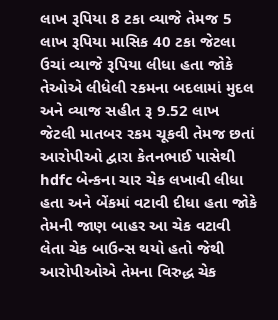લાખ રૂપિયા 8 ટકા વ્યાજે તેમજ 5 લાખ રૂપિયા માસિક 40 ટકા જેટલા ઉચાં વ્યાજે રૂપિયા લીધા હતા જોકે તેઓએ લીધેલી રકમના બદલામાં મુદલ અને વ્યાજ સહીત રૂ 9.52 લાખ જેટલી માતબર રકમ ચૂકવી તેમજ છતાં આરોપીઓ દ્વારા કેતનભાઈ પાસેથી hdfc બેન્કના ચાર ચેક લખાવી લીધા હતા અને બેંકમાં વટાવી દીધા હતા જોકે તેમની જાણ બાહર આ ચેક વટાવી લેતા ચેક બાઉન્સ થયો હતો જેથી આરોપીઓએ તેમના વિરુદ્ધ ચેક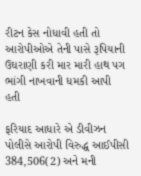રીટન કેસ નોધાવી હતી તો આરોપીઓએ તેની પાસે રૂપિયાની ઉઘરાણી કરી માર મારી હાથ પગ ભાંગી નાખવાની ધમકી આપી હતી

ફરિયાદ આધારે એ ડીવીઝન પોલીસે આરોપી વિરુદ્ધ આઈપીસી 384,506(2) અને મની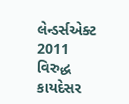લેન્ડર્સએક્ટ 2011 વિરુદ્ધ કાયદેસર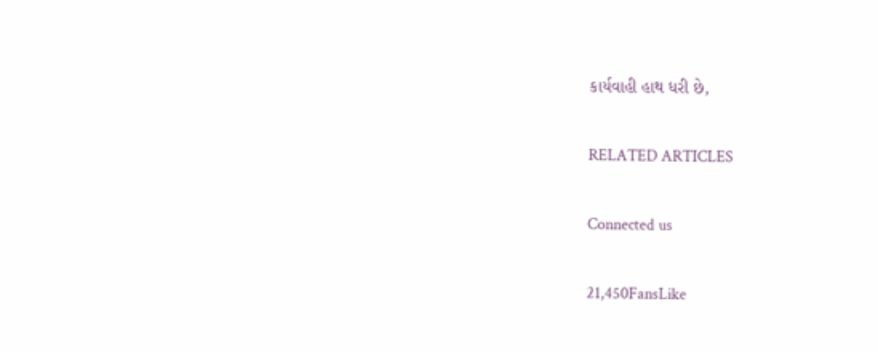કાર્યવાહી હાથ ધરી છે,

RELATED ARTICLES

Connected us

21,450FansLike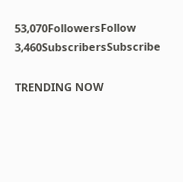53,070FollowersFollow
3,460SubscribersSubscribe

TRENDING NOW